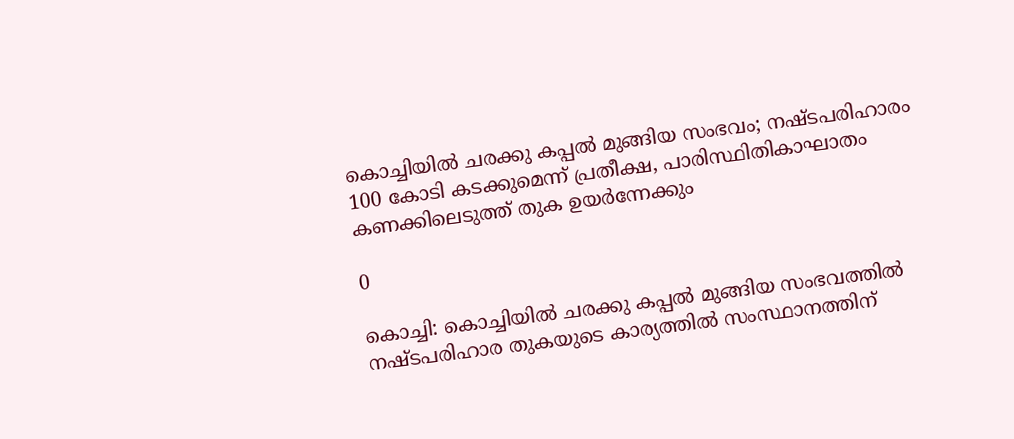കൊച്ചിയിൽ ചരക്കു കപ്പൽ മുങ്ങിയ സംഭവം; നഷ്ടപരിഹാരം 100 കോടി കടക്കുമെന്ന് പ്രതീക്ഷ, പാരിസ്ഥിതികാഘാതം കണക്കിലെടുത്ത് തുക ഉയർന്നേക്കും

0

കൊച്ചി: കൊച്ചിയിൽ ചരക്കു കപ്പൽ മുങ്ങിയ സംഭവത്തിൽ നഷ്ടപരിഹാര തുകയുടെ കാര്യത്തിൽ സംസ്ഥാനത്തിന്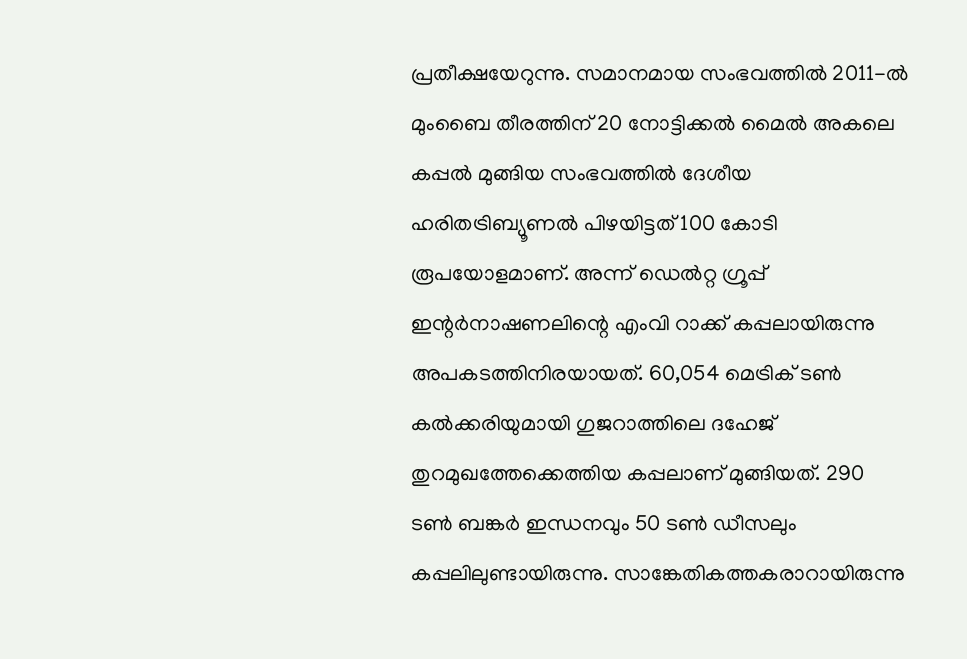പ്രതീക്ഷയേറുന്നു. സമാനമായ സംഭവത്തിൽ 2011-ല്‍ മുംബൈ തീരത്തിന് 20 നോട്ടിക്കല്‍ മൈല്‍ അകലെ കപ്പല്‍ മുങ്ങിയ സംഭവത്തില്‍ ദേശീയ ഹരിതട്രിബ്യൂണല്‍ പിഴയിട്ടത് 100 കോടി രൂപയോളമാണ്. അന്ന് ഡെല്‍റ്റ ഗ്രൂപ്പ് ഇന്റര്‍നാഷണലിന്റെ എംവി റാക്ക് കപ്പലായിരുന്നു അപകടത്തിനിരയായത്. 60,054 മെട്രിക് ടണ്‍ കല്‍ക്കരിയുമായി ഗുജറാത്തിലെ ദഹേജ് തുറമുഖത്തേക്കെത്തിയ കപ്പലാണ് മുങ്ങിയത്. 290 ടണ്‍ ബങ്കര്‍ ഇന്ധനവും 50 ടണ്‍ ഡീസലും കപ്പലിലുണ്ടായിരുന്നു. സാങ്കേതികത്തകരാറായിരുന്നു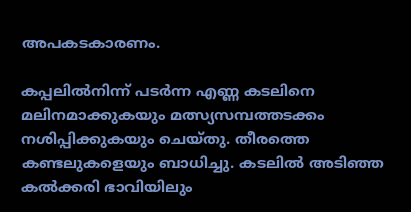അപകടകാരണം.

കപ്പലില്‍നിന്ന് പടര്‍ന്ന എണ്ണ കടലിനെ മലിനമാക്കുകയും മത്സ്യസമ്പത്തടക്കം നശിപ്പിക്കുകയും ചെയ്തു. തീരത്തെ കണ്ടലുകളെയും ബാധിച്ചു. കടലില്‍ അടിഞ്ഞ കല്‍ക്കരി ഭാവിയിലും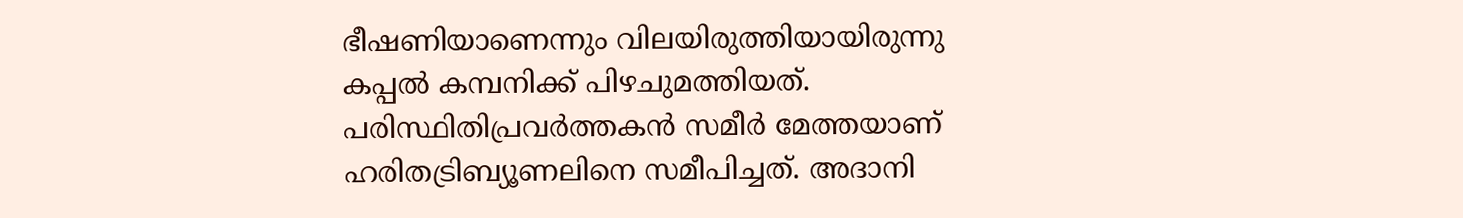ഭീഷണിയാണെന്നും വിലയിരുത്തിയായിരുന്നു കപ്പല്‍ കമ്പനിക്ക് പിഴചുമത്തിയത്. പരിസ്ഥിതിപ്രവര്‍ത്തകന്‍ സമീര്‍ മേത്തയാണ് ഹരിതട്രിബ്യൂണലിനെ സമീപിച്ചത്. അദാനി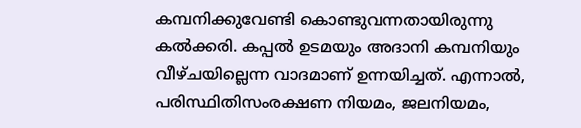കമ്പനിക്കുവേണ്ടി കൊണ്ടുവന്നതായിരുന്നു കല്‍ക്കരി. കപ്പല്‍ ഉടമയും അദാനി കമ്പനിയും വീഴ്ചയില്ലെന്ന വാദമാണ് ഉന്നയിച്ചത്. എന്നാല്‍, പരിസ്ഥിതിസംരക്ഷണ നിയമം, ജലനിയമം,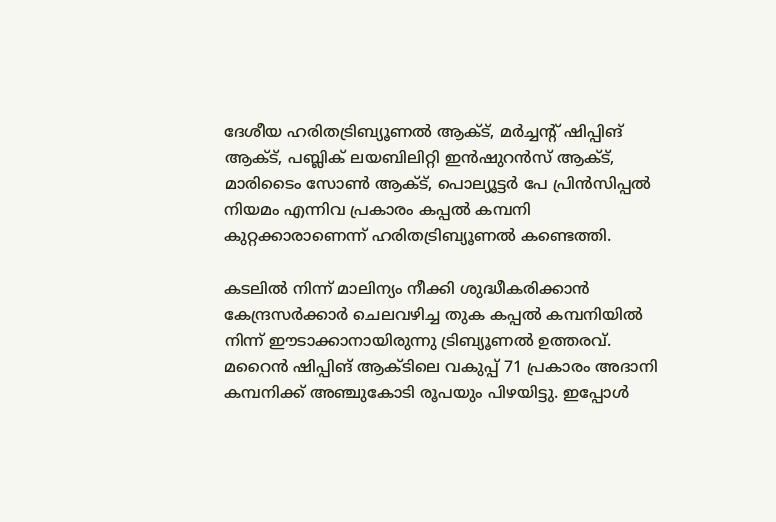ദേശീയ ഹരിതട്രിബ്യൂണല്‍ ആക്ട്, മര്‍ച്ചന്റ് ഷിപ്പിങ് ആക്ട്, പബ്ലിക് ലയബിലിറ്റി ഇന്‍ഷുറന്‍സ് ആക്ട്, മാരിടൈം സോണ്‍ ആക്ട്, പൊല്യൂട്ടര്‍ പേ പ്രിന്‍സിപ്പല്‍ നിയമം എന്നിവ പ്രകാരം കപ്പല്‍ കമ്പനി കുറ്റക്കാരാണെന്ന് ഹരിതട്രിബ്യൂണല്‍ കണ്ടെത്തി.

കടലില്‍ നിന്ന് മാലിന്യം നീക്കി ശുദ്ധീകരിക്കാന്‍ കേന്ദ്രസര്‍ക്കാര്‍ ചെലവഴിച്ച തുക കപ്പല്‍ കമ്പനിയില്‍ നിന്ന് ഈടാക്കാനായിരുന്നു ട്രിബ്യൂണല്‍ ഉത്തരവ്. മറൈന്‍ ഷിപ്പിങ് ആക്ടിലെ വകുപ്പ് 71 പ്രകാരം അദാനി കമ്പനിക്ക് അഞ്ചുകോടി രൂപയും പിഴയിട്ടു. ഇപ്പോൾ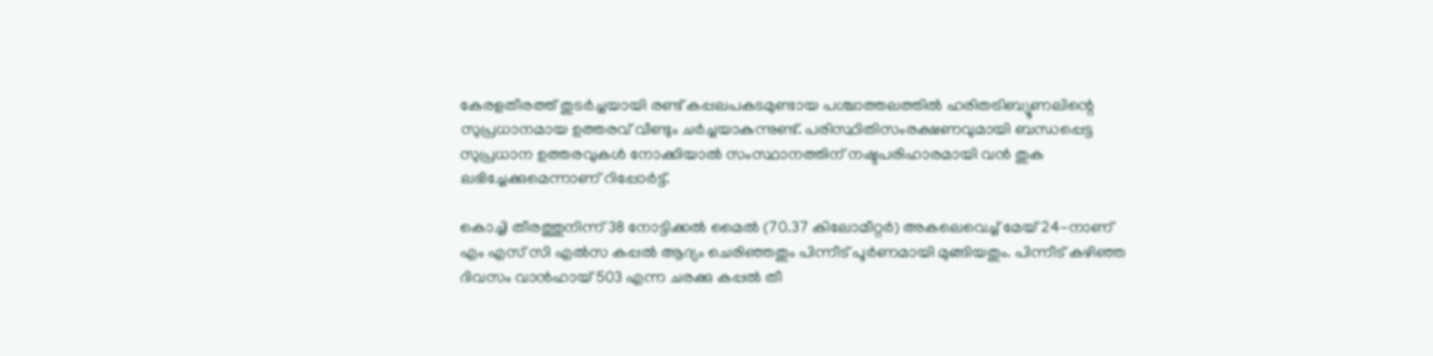കേരളതീരത്ത് തുടര്‍ച്ചയായി രണ്ട് കപ്പലപകടമുണ്ടായ പശ്ചാത്തലത്തില്‍ ഹരിതട്രിബ്യൂണലിന്റെ സുപ്രധാനമായ ഉത്തരവ് വീണ്ടും ചര്‍ച്ചയാകുന്നുണ്ട്. പരിസ്ഥിതിസംരക്ഷണവുമായി ബന്ധപ്പെട്ട സുപ്രധാന ഉത്തരവുകൾ നോക്കിയാൽ സംസ്ഥാനത്തിന് നഷ്ടപരിഹാരമായി വൻ തുക ലഭിച്ചേക്കുമെന്നാണ് റിപ്പോർട്ട്.

കൊച്ചി തീരത്തുനിന്ന് 38 നോട്ടിക്കല്‍ മൈല്‍ (70.37 കിലോമീറ്റര്‍) അകലെവെച്ച് മേയ് 24-നാണ് എം എസ് സി എൽസ കപ്പല്‍ ആദ്യം ചെരിഞ്ഞതും പിന്നീട് പൂര്‍ണമായി മുങ്ങിയതും. പിന്നീട് കഴിഞ്ഞ ദിവസം വാൻഹായ് 503 എന്ന ചരക്കു കപ്പൽ തീ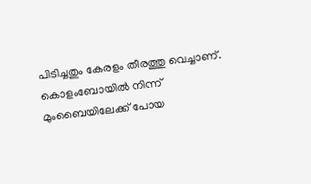പിടിച്ചതും കേരളം തീരത്തു വെച്ചാണ്. കൊളംബോയിൽ നിന്ന് മുംബൈയിലേക്ക് പോയ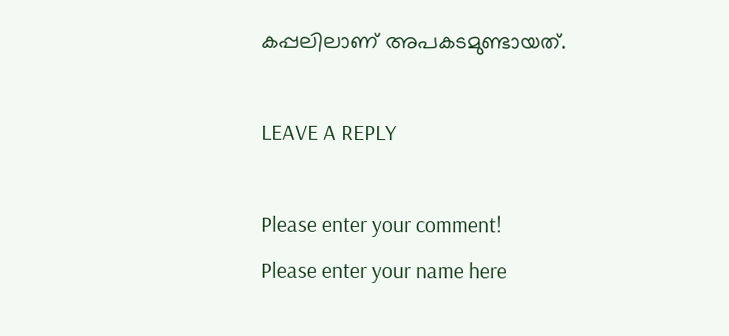കപ്പലിലാണ് അപകടമുണ്ടായത്.

LEAVE A REPLY

Please enter your comment!
Please enter your name here